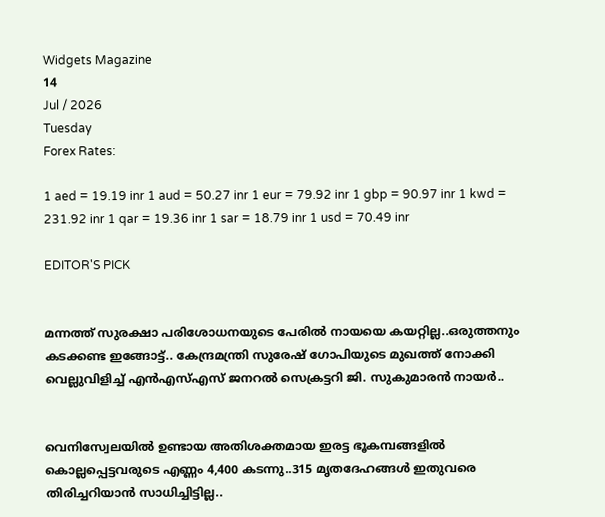Widgets Magazine
14
Jul / 2026
Tuesday
Forex Rates:

1 aed = 19.19 inr 1 aud = 50.27 inr 1 eur = 79.92 inr 1 gbp = 90.97 inr 1 kwd = 231.92 inr 1 qar = 19.36 inr 1 sar = 18.79 inr 1 usd = 70.49 inr

EDITOR'S PICK


മന്നത്ത് സുരക്ഷാ പരിശോധനയുടെ പേരില്‍ നായയെ കയറ്റില്ല..ഒരുത്തനും കടക്കണ്ട ഇങ്ങോട്ട്.. കേന്ദ്രമന്ത്രി സുരേഷ് ഗോപിയുടെ മുഖത്ത് നോക്കി വെല്ലുവിളിച്ച് എന്‍എസ്എസ് ജനറല്‍ സെക്രട്ടറി ജി. സുകുമാരന്‍ നായര്‍..


വെനിസ്വേലയില്‍ ഉണ്ടായ അതിശക്തമായ ഇരട്ട ഭൂകമ്പങ്ങളില്‍ കൊല്ലപ്പെട്ടവരുടെ എണ്ണം 4,400 കടന്നു..315 മൃതദേഹങ്ങള്‍ ഇതുവരെ തിരിച്ചറിയാന്‍ സാധിച്ചിട്ടില്ല..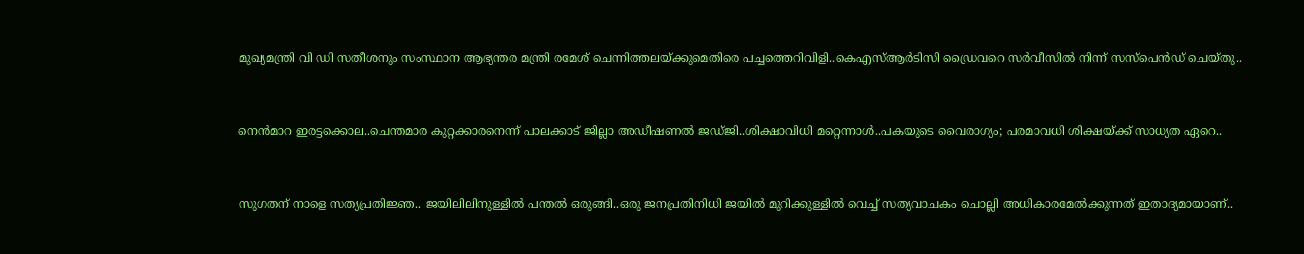മുഖ്യമന്ത്രി വി ഡി സതീശനും സംസ്ഥാന ആഭ്യന്തര മന്ത്രി രമേശ് ചെന്നിത്തലയ്ക്കുമെതിരെ പച്ചത്തെറിവിളി..കെഎസ്ആർടിസി ഡ്രൈവറെ സർവീസിൽ നിന്ന് സസ്പെൻഡ് ചെയ്തു..


നെന്‍മാറ ഇരട്ടക്കൊല..ചെന്തമാര കുറ്റക്കാരനെന്ന് പാലക്കാട് ജില്ലാ അഡീഷണല്‍ ജഡ്ജി..ശിക്ഷാവിധി മറ്റെന്നാള്‍..പകയുടെ വൈരാഗ്യം; പരമാവധി ശിക്ഷയ്ക്ക് സാധ്യത ഏറെ..


സുഗതന് നാളെ സത്യപ്രതിജ്ഞ.. ജയിലിലിനുള്ളിൽ പന്തൽ ഒരുങ്ങി..ഒരു ജനപ്രതിനിധി ജയിൽ മുറിക്കുള്ളിൽ വെച്ച് സത്യവാചകം ചൊല്ലി അധികാരമേൽക്കുന്നത് ഇതാദ്യമായാണ്..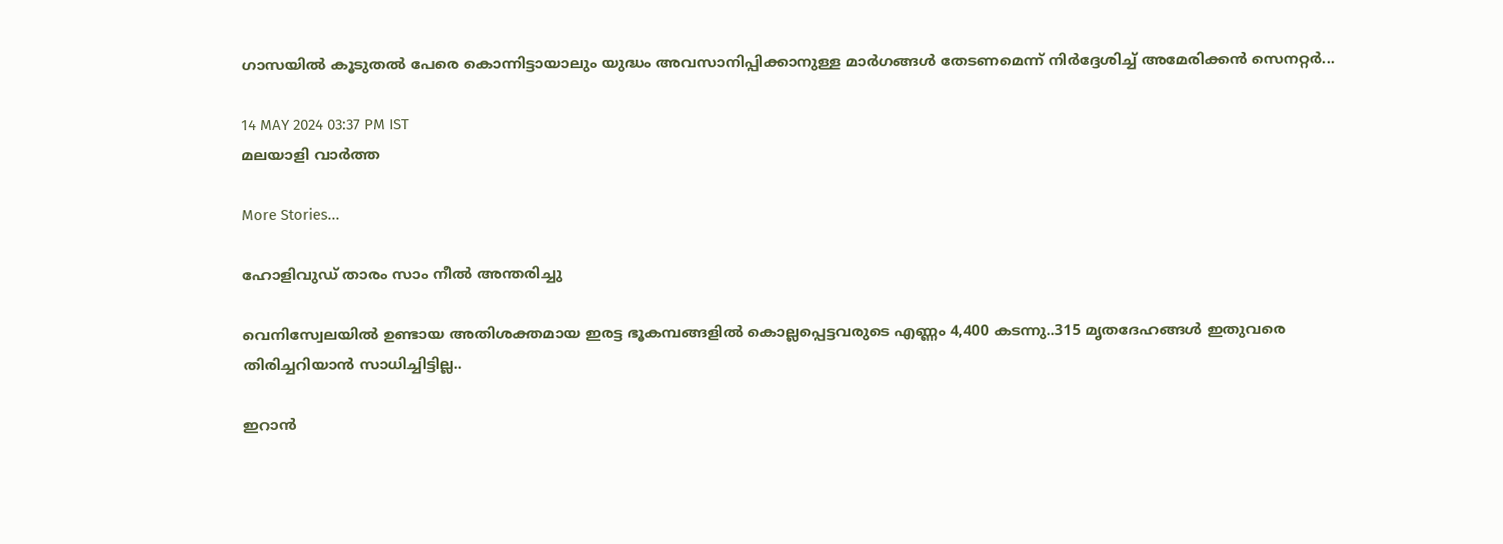ഗാസയിൽ കൂടുതൽ പേരെ കൊന്നിട്ടായാലും യുദ്ധം അവസാനിപ്പിക്കാനുള്ള മാർഗങ്ങൾ തേടണമെന്ന് നിർദ്ദേശിച്ച് അമേരിക്കൻ സെനറ്റർ...

14 MAY 2024 03:37 PM IST
മലയാളി വാര്‍ത്ത

More Stories...

ഹോളിവുഡ് താരം സാം നീല്‍ അന്തരിച്ചു

വെനിസ്വേലയില്‍ ഉണ്ടായ അതിശക്തമായ ഇരട്ട ഭൂകമ്പങ്ങളില്‍ കൊല്ലപ്പെട്ടവരുടെ എണ്ണം 4,400 കടന്നു..315 മൃതദേഹങ്ങള്‍ ഇതുവരെ തിരിച്ചറിയാന്‍ സാധിച്ചിട്ടില്ല..

ഇറാൻ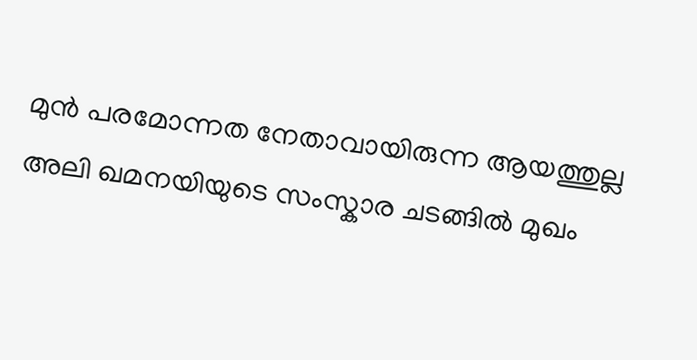മുൻ പരമോന്നത നേതാവായിരുന്ന ആയത്തുല്ല അലി ഖമനയിയുടെ സംസ്കാര ചടങ്ങിൽ മുഖം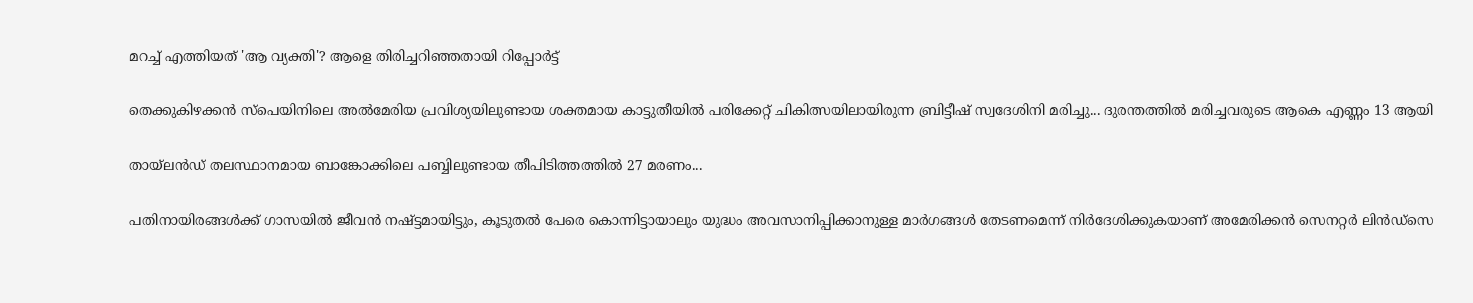മറച്ച് എത്തിയത് 'ആ വ്യക്തി'? ആളെ തിരിച്ചറിഞ്ഞതായി റിപ്പോർട്ട്

തെക്കുകിഴക്കൻ സ്പെയിനിലെ അൽമേരിയ പ്രവിശ്യയിലുണ്ടായ ശക്തമായ കാട്ടുതീയിൽ പരിക്കേറ്റ് ചികിത്സയിലായിരുന്ന ബ്രിട്ടീഷ് സ്വദേശിനി മരിച്ചു... ദുരന്തത്തിൽ മരിച്ചവരുടെ ആകെ എണ്ണം 13 ആയി

തായ്‌ലൻഡ് തലസ്ഥാനമായ ബാങ്കോക്കിലെ പബ്ബിലുണ്ടായ തീപിടിത്തത്തിൽ 27 മരണം...

പതിനായിരങ്ങൾക്ക് ഗാസയിൽ ജീവൻ നഷ്ട്ടമായിട്ടും, കൂടുതൽ പേരെ കൊന്നിട്ടായാലും യുദ്ധം അവസാനിപ്പിക്കാനുള്ള മാർഗങ്ങൾ തേടണമെന്ന് നിർദേശിക്കുകയാണ് അമേരിക്കൻ സെനറ്റർ ലിൻഡ്സെ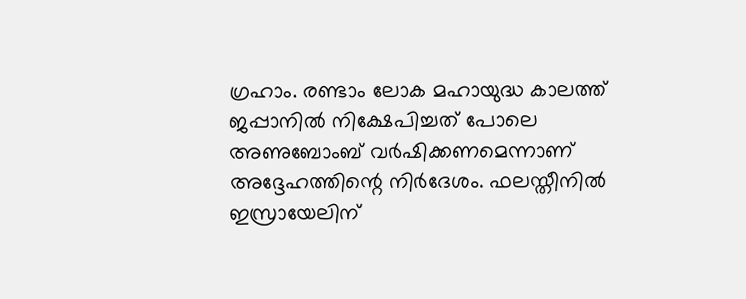ഗ്രഹാം. രണ്ടാം ലോക മഹായുദ്ധ കാലത്ത് ജപ്പാനിൽ നിക്ഷേപിച്ചത് പോലെ അണുബോംബ് വർഷിക്കണമെന്നാണ് അദ്ദേഹത്തിന്റെ നിർദേശം. ഫലസ്തീനിൽ ഇസ്രായേലിന്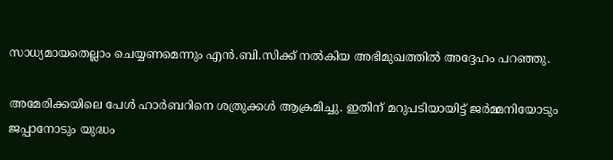സാധ്യമായതെല്ലാം ചെയ്യണമെന്നും എൻ.ബി.സിക്ക് നൽകിയ അഭിമുഖത്തിൽ അദ്ദേഹം പറഞ്ഞു.

അമേരിക്കയിലെ പേൾ ഹാർബറിനെ ശത്രുക്കൾ ആക്രമിച്ചു. ഇതിന് മറുപടിയായിട്ട് ജർമ്മനിയോടും ജപ്പാനോടും യുദ്ധം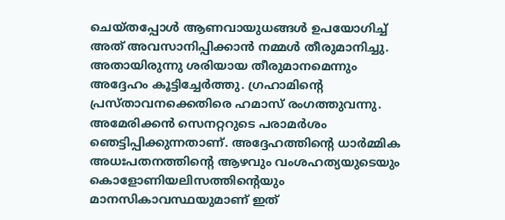ചെയ്തപ്പോൾ ആണവായുധങ്ങൾ ഉപയോഗിച്ച് അത് അവസാനിപ്പിക്കാൻ നമ്മൾ തീരുമാനിച്ചു. അതായിരുന്നു ശരിയായ തീരുമാനമെന്നും അദ്ദേഹം കൂട്ടിച്ചേർത്തു. ഗ്രഹാമിന്റെ പ്രസ്താവനക്കെതിരെ ഹമാസ് രംഗത്തുവന്നു. അമേരിക്കൻ സെനറ്ററുടെ പരാമർശം ഞെട്ടിപ്പിക്കുന്നതാണ്. അദ്ദേഹത്തിൻ്റെ ധാർമ്മിക അധഃപതനത്തിന്റെ ആഴവും വംശഹത്യയുടെയും കൊളോണിയലിസത്തിൻ്റെയും മാനസികാവസ്ഥയുമാണ് ഇത്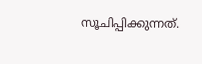സൂചിപ്പിക്കുന്നത്.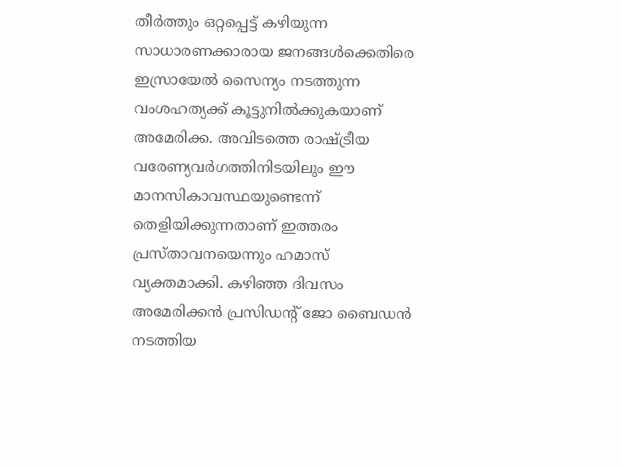തീർത്തും ഒറ്റപ്പെട്ട് കഴിയുന്ന സാധാരണക്കാരായ ജനങ്ങൾക്കെതിരെ ഇസ്രായേൽ സൈന്യം നടത്തുന്ന വംശഹത്യക്ക് കൂട്ടുനിൽക്കുകയാണ് അമേരിക്ക. അവിടത്തെ രാഷ്ട്രീയ വരേണ്യവർഗത്തിനിടയിലും ഈ മാനസികാവസ്ഥയുണ്ടെന്ന് തെളിയിക്കുന്നതാണ് ഇത്തരം പ്രസ്താവനയെന്നും ഹമാസ് വ്യക്തമാക്കി. കഴിഞ്ഞ ദിവസം അമേരിക്കൻ പ്രസിഡന്റ് ജോ ബൈഡൻ നടത്തിയ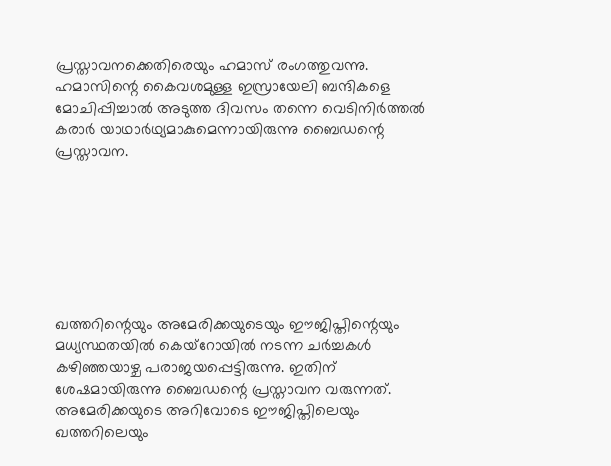പ്രസ്താവനക്കെതിരെയും ഹമാസ് രംഗത്തുവന്നു. ഹമാസിന്റെ കൈവശമുള്ള ഇസ്രായേലി ബന്ദികളെ മോചിപ്പിച്ചാൽ അടുത്ത ദിവസം തന്നെ വെടിനിർത്തൽ കരാർ യാഥാർഥ്യമാകുമെന്നായിരുന്നു ബൈഡന്റെ പ്രസ്താവന.







ഖത്തറിന്റെയും അമേരിക്കയുടെയും ഈജിപ്തിന്റെയും മധ്യസ്ഥതയിൽ കെയ്റോയിൽ നടന്ന ചർച്ചകൾ കഴിഞ്ഞയാഴ്ച പരാജയപ്പെട്ടിരുന്നു. ഇതിന് ശേഷമായിരുന്നു ബൈഡന്റെ പ്രസ്താവന വരുന്നത്. അമേരിക്കയുടെ അറിവോടെ ഈജിപ്തിലെയും ഖത്തറിലെയും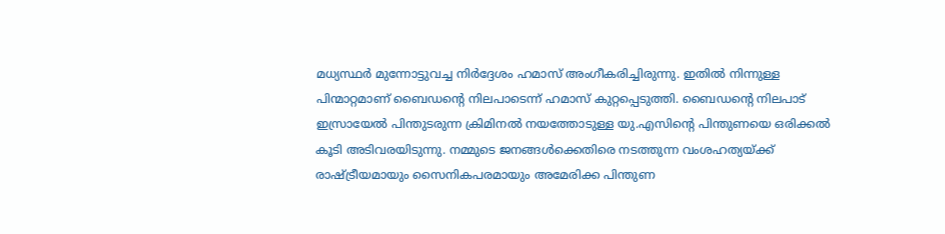മധ്യസ്ഥർ മുന്നോട്ടുവച്ച നിർദ്ദേശം ഹമാസ് അംഗീകരിച്ചിരുന്നു. ഇതിൽ നിന്നുള്ള പിന്മാറ്റമാണ് ബൈഡന്റെ നിലപാടെന്ന് ഹമാസ് കുറ്റപ്പെടുത്തി. ബൈഡൻ്റെ നിലപാട് ഇസ്രായേൽ പിന്തുടരുന്ന ക്രിമിനൽ നയത്തോടുള്ള യു.എസിൻ്റെ പിന്തുണയെ ഒരിക്കൽ കൂടി അടിവരയിടുന്നു. നമ്മുടെ ജനങ്ങൾക്കെതിരെ നടത്തുന്ന വംശഹത്യയ്ക്ക് രാഷ്ട്രീയമായും സൈനികപരമായും അമേരിക്ക പിന്തുണ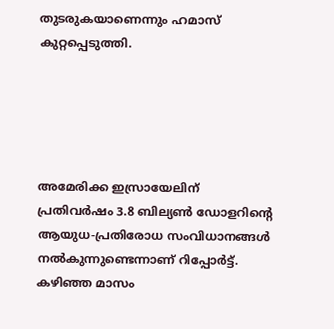തുടരുകയാണെന്നും ഹമാസ് കുറ്റപ്പെടുത്തി.





അമേരിക്ക ഇസ്രായേലിന് പ്രതിവർഷം 3.8 ബില്യൺ ഡോളറിന്റെ ആയുധ-പ്രതിരോധ സംവിധാനങ്ങൾ നൽകുന്നുണ്ടെന്നാണ് റിപ്പോർട്ട്. കഴിഞ്ഞ മാസം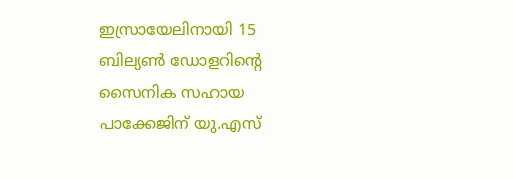ഇസ്രായേലിനായി 15 ബില്യൺ ഡോളറിൻ്റെ സൈനിക സഹായ പാക്കേജിന് യു.എസ്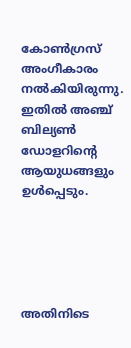കോൺഗ്രസ് അംഗീകാരം നൽകിയിരുന്നു. ഇതിൽ അഞ്ച് ബില്യൺ ഡോളറിന്റെ ആയുധങ്ങളും ഉൾപ്പെടും.





അതിനിടെ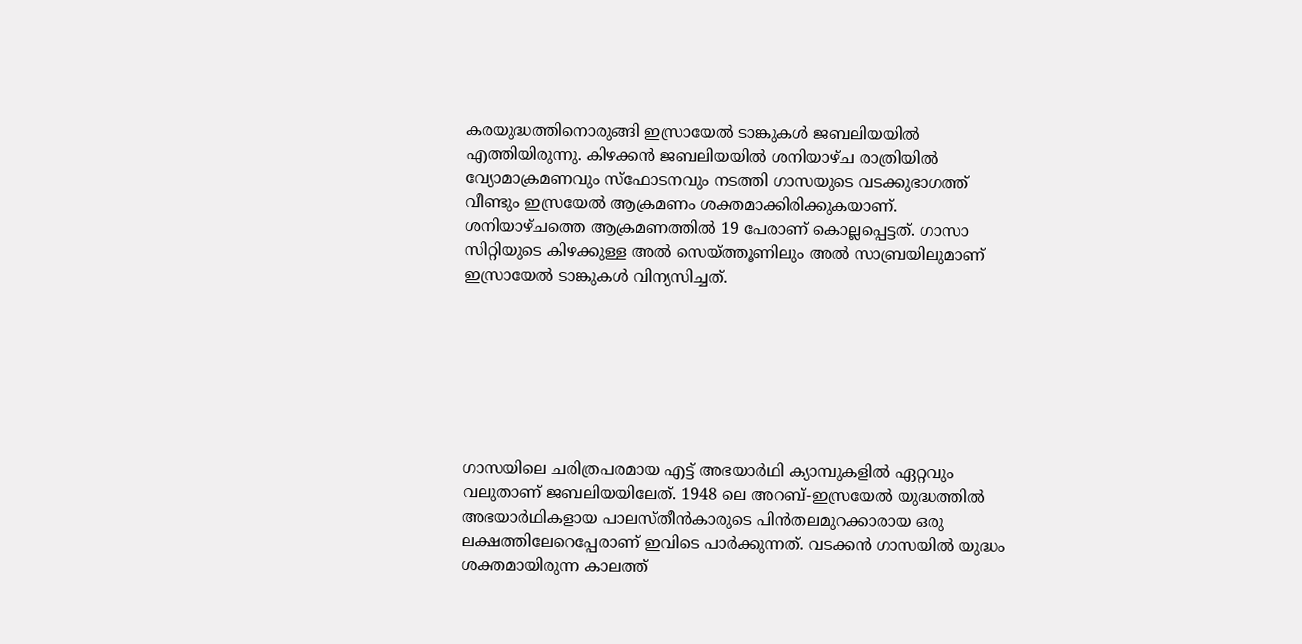കരയുദ്ധത്തിനൊരുങ്ങി ഇസ്രായേല്‍ ടാങ്കുകള്‍ ജബലിയയില്‍ എത്തിയിരുന്നു. കിഴക്കന്‍ ജബലിയയില്‍ ശനിയാഴ്ച രാത്രിയില്‍ വ്യോമാക്രമണവും സ്‌ഫോടനവും നടത്തി ഗാസയുടെ വടക്കുഭാഗത്ത് വീണ്ടും ഇസ്രയേൽ ആക്രമണം ശക്തമാക്കിരിക്കുകയാണ്. ശനിയാഴ്ചത്തെ ആക്രമണത്തില്‍ 19 പേരാണ് കൊല്ലപ്പെട്ടത്. ഗാസാ സിറ്റിയുടെ കിഴക്കുള്ള അല്‍ സെയ്ത്തൂണിലും അല്‍ സാബ്രയിലുമാണ് ഇസ്രായേല്‍ ടാങ്കുകള്‍ വിന്യസിച്ചത്.







ഗാസയിലെ ചരിത്രപരമായ എട്ട് അഭയാര്‍ഥി ക്യാമ്പുകളില്‍ ഏറ്റവും വലുതാണ് ജബലിയയിലേത്. 1948 ലെ അറബ്-ഇസ്രയേല്‍ യുദ്ധത്തില്‍ അഭയാര്‍ഥികളായ പാലസ്തീന്‍കാരുടെ പിന്‍തലമുറക്കാരായ ഒരു ലക്ഷത്തിലേറെപ്പേരാണ് ഇവിടെ പാര്‍ക്കുന്നത്. വടക്കന്‍ ഗാസയില്‍ യുദ്ധം ശക്തമായിരുന്ന കാലത്ത്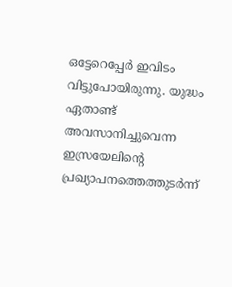ഒട്ടേറെപ്പേര്‍ ഇവിടം വിട്ടുപോയിരുന്നു. യുദ്ധം ഏതാണ്ട് അവസാനിച്ചുവെന്ന ഇസ്രയേലിന്റെ പ്രഖ്യാപനത്തെത്തുടര്‍ന്ന്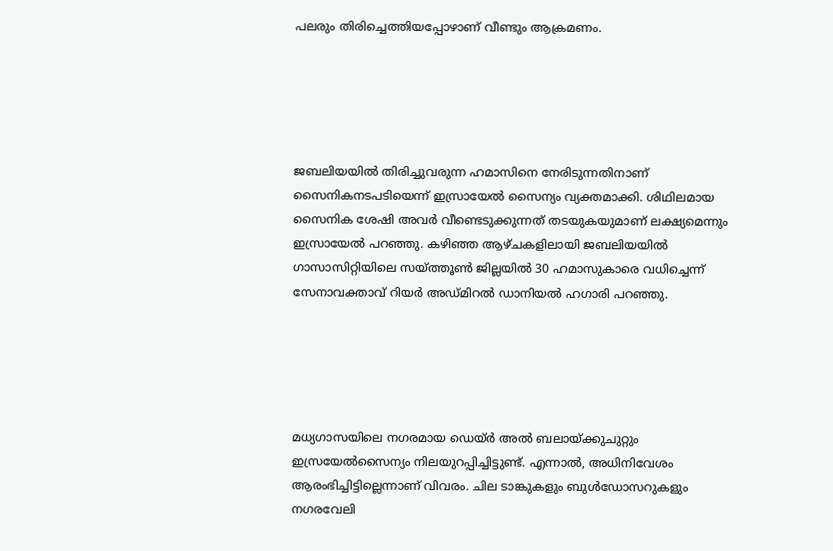പലരും തിരിച്ചെത്തിയപ്പോഴാണ് വീണ്ടും ആക്രമണം.





ജബലിയയില്‍ തിരിച്ചുവരുന്ന ഹമാസിനെ നേരിടുന്നതിനാണ് സൈനികനടപടിയെന്ന് ഇസ്രായേല്‍ സൈന്യം വ്യക്തമാക്കി. ശിഥിലമായ സൈനിക ശേഷി അവര്‍ വീണ്ടെടുക്കുന്നത് തടയുകയുമാണ് ലക്ഷ്യമെന്നും ഇസ്രായേല്‍ പറഞ്ഞു. കഴിഞ്ഞ ആഴ്ചകളിലായി ജബലിയയില്‍ ഗാസാസിറ്റിയിലെ സയ്ത്തൂണ്‍ ജില്ലയില്‍ 30 ഹമാസുകാരെ വധിച്ചെന്ന് സേനാവക്താവ് റിയര്‍ അഡ്മിറല്‍ ഡാനിയല്‍ ഹഗാരി പറഞ്ഞു.





മധ്യഗാസയിലെ നഗരമായ ഡെയ്ര്‍ അല്‍ ബലായ്ക്കുചുറ്റും ഇസ്രയേല്‍സൈന്യം നിലയുറപ്പിച്ചിട്ടുണ്ട്. എന്നാല്‍, അധിനിവേശം ആരംഭിച്ചിട്ടില്ലെന്നാണ് വിവരം. ചില ടാങ്കുകളും ബുൾഡോസറുകളും നഗരവേലി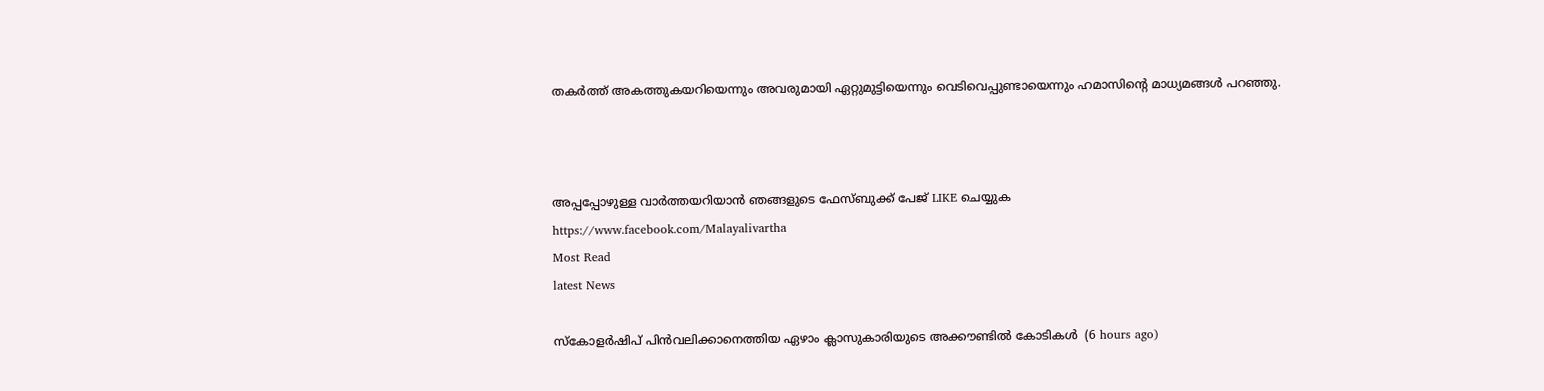തകർത്ത് അകത്തുകയറിയെന്നും അവരുമായി ഏറ്റുമുട്ടിയെന്നും വെടിവെപ്പുണ്ടായെന്നും ഹമാസിന്റെ മാധ്യമങ്ങൾ പറഞ്ഞു.



അപ്പപ്പോഴുള്ള വാര്‍ത്തയറിയാന്‍ ഞങ്ങളുടെ ഫേസ്‌ബുക്ക്‌ പേജ് LIKE ചെയ്യുക
https://www.facebook.com/Malayalivartha
Most Read
latest News

സ്‌കോളര്‍ഷിപ് പിന്‍വലിക്കാനെത്തിയ ഏഴാം ക്ലാസുകാരിയുടെ അക്കൗണ്ടില്‍ കോടികള്‍  (6 hours ago)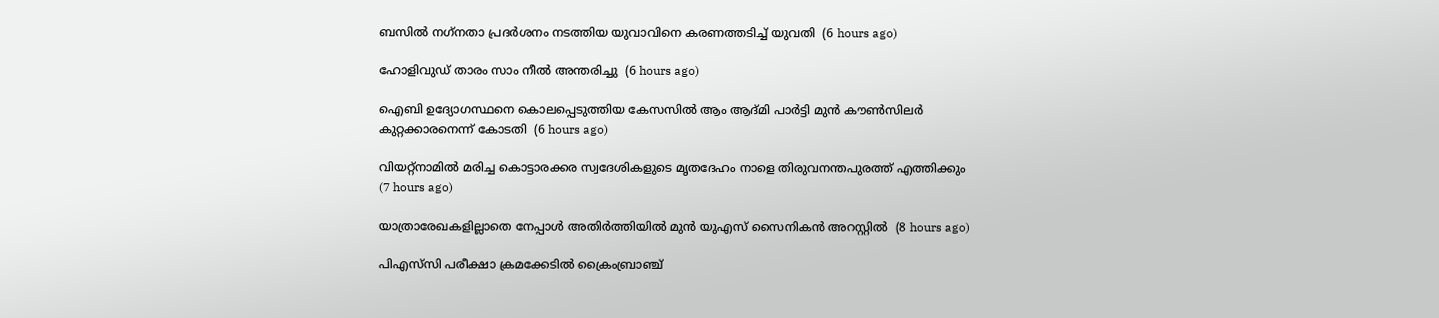ബസില്‍ നഗ്‌നതാ പ്രദര്‍ശനം നടത്തിയ യുവാവിനെ കരണത്തടിച്ച് യുവതി  (6 hours ago)

ഹോളിവുഡ് താരം സാം നീല്‍ അന്തരിച്ചു  (6 hours ago)

ഐബി ഉദ്യോഗസ്ഥനെ കൊലപ്പെടുത്തിയ കേസസില്‍ ആം ആദ്മി പാര്‍ട്ടി മുന്‍ കൗണ്‍സിലര്‍ കുറ്റക്കാരനെന്ന് കോടതി  (6 hours ago)

വിയറ്റ്‌നാമില്‍ മരിച്ച കൊട്ടാരക്കര സ്വദേശികളുടെ മൃതദേഹം നാളെ തിരുവനന്തപുരത്ത് എത്തിക്കും  (7 hours ago)

യാത്രാരേഖകളില്ലാതെ നേപ്പാള്‍ അതിര്‍ത്തിയില്‍ മുന്‍ യുഎസ് സൈനികന്‍ അറസ്റ്റില്‍  (8 hours ago)

പിഎസ്‌സി പരീക്ഷാ ക്രമക്കേടില്‍ ക്രൈംബ്രാഞ്ച്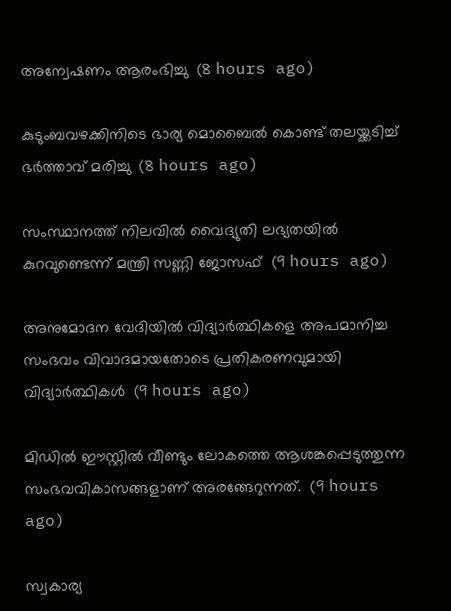അന്വേഷണം ആരംഭിച്ചു  (8 hours ago)

കുടുംബവഴക്കിനിടെ ഭാര്യ മൊബൈല്‍ കൊണ്ട് തലയ്ക്കടിച്ച് ഭര്‍ത്താവ് മരിച്ചു  (8 hours ago)

സംസ്ഥാനത്ത് നിലവിൽ വൈദ്യുതി ലഭ്യതയിൽ കുറവുണ്ടെന്ന് മന്ത്രി സണ്ണി ജോസഫ്  (9 hours ago)

അനുമോദന വേദിയിൽ വിദ്യാർത്ഥികളെ അപമാനിച്ച സംഭവം വിവാദമായതോടെ പ്രതികരണവുമായി വിദ്യാർത്ഥികൾ  (9 hours ago)

മിഡിൽ ഈസ്റ്റിൽ വീണ്ടും ലോകത്തെ ആശങ്കപ്പെടുത്തുന്ന സംഭവവികാസങ്ങളാണ് അരങ്ങേറുന്നത്.  (9 hours ago)

സ്വകാര്യ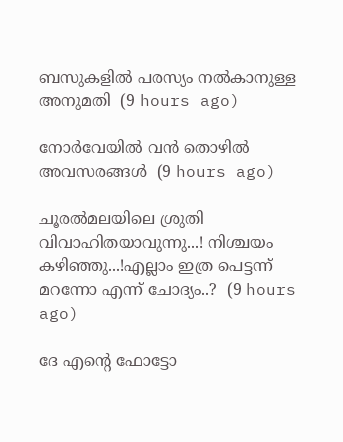ബസുകളില്‍ പരസ്യം നല്‍കാനുള്ള അനുമതി  (9 hours ago)

നോർവേയിൽ വൻ തൊഴിൽ അവസരങ്ങൾ  (9 hours ago)

ചൂരൽമലയിലെ ശ്രുതി വിവാഹിതയാവുന്നു...! നിശ്ചയം കഴിഞ്ഞു...!എല്ലാം ഇത്ര പെട്ടന്ന് മറന്നോ എന്ന് ചോദ്യം..?  (9 hours ago)

ദേ എന്റെ ഫോട്ടോ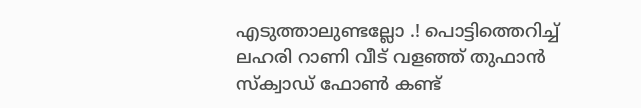എടുത്താലുണ്ടല്ലോ .! പൊട്ടിത്തെറിച്ച് ലഹരി റാണി വീട് വളഞ്ഞ് തുഫാൻ സ്‌ക്വാഡ് ഫോൺ കണ്ട്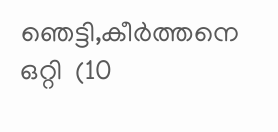ഞെട്ടി,കീർത്തനെ ഒറ്റി  (10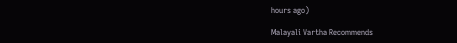hours ago)

Malayali Vartha Recommends